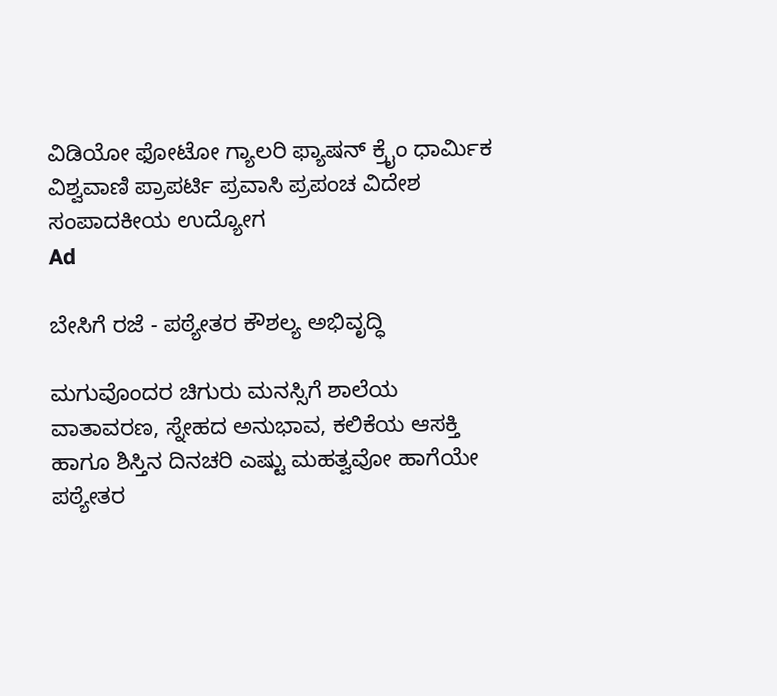ವಿಡಿಯೋ ಫೋಟೋ ಗ್ಯಾಲರಿ ಫ್ಯಾಷನ್ ಕ್ರೈಂ ಧಾರ್ಮಿಕ ವಿಶ್ವವಾಣಿ ಪ್ರಾಪರ್ಟಿ ಪ್ರವಾಸಿ ಪ್ರಪಂಚ ವಿದೇಶ ಸಂಪಾದಕೀಯ ಉದ್ಯೋಗ
Ad

ಬೇಸಿಗೆ ರಜೆ - ಪಠ್ಯೇತರ ಕೌಶಲ್ಯ ಅಭಿವೃದ್ಧಿ

ಮಗುವೊಂದರ ಚಿಗುರು ಮನಸ್ಸಿಗೆ ಶಾಲೆಯ ವಾತಾವರಣ, ಸ್ನೇಹದ ಅನುಭಾವ, ಕಲಿಕೆಯ ಆಸಕ್ತಿ ಹಾಗೂ ಶಿಸ್ತಿನ ದಿನಚರಿ ಎಷ್ಟು ಮಹತ್ವವೋ ಹಾಗೆಯೇ ಪಠ್ಯೇತರ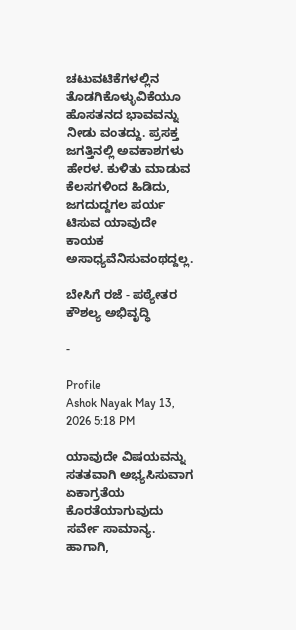ಚಟುವಟಿಕೆಗಳಲ್ಲಿನ ತೊಡಗಿಕೊಳ್ಳುವಿಕೆಯೂ ಹೊಸತನದ ಭಾವವನ್ನು ನೀಡು ವಂತದ್ದು. ಪ್ರಸಕ್ತ ಜಗತ್ತಿನಲ್ಲಿ ಅವಕಾಶಗಳು ಹೇರಳ. ಕುಳಿತು ಮಾಡುವ ಕೆಲಸಗಳಿಂದ ಹಿಡಿದು, ಜಗದುದ್ದಗಲ ಪರ್ಯ ಟಿಸುವ ಯಾವುದೇ ಕಾಯಕ ಅಸಾಧ್ಯವೆನಿಸುವಂಥದ್ದಲ್ಲ.

ಬೇಸಿಗೆ ರಜೆ - ಪಠ್ಯೇತರ ಕೌಶಲ್ಯ ಅಭಿವೃದ್ಧಿ

-

Profile
Ashok Nayak May 13, 2026 5:18 PM

ಯಾವುದೇ ವಿಷಯವನ್ನು ಸತತವಾಗಿ ಅಭ್ಯಸಿಸುವಾಗ ಏಕಾಗ್ರತೆಯ ಕೊರತೆಯಾಗುವುದು ಸರ್ವೇ ಸಾಮಾನ್ಯ. ಹಾಗಾಗಿ,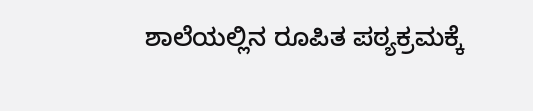ಶಾಲೆಯಲ್ಲಿನ ರೂಪಿತ ಪಠ್ಯಕ್ರಮಕ್ಕೆ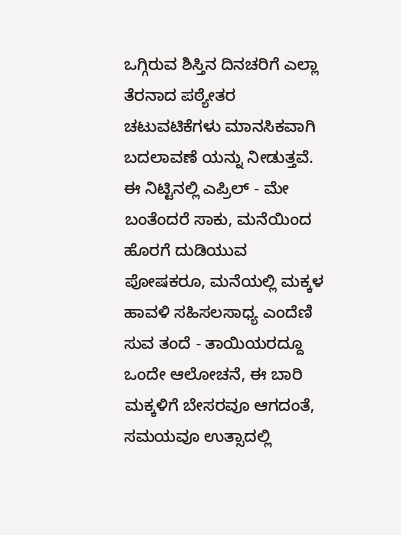ಒಗ್ಗಿರುವ ಶಿಸ್ತಿನ ದಿನಚರಿಗೆ ಎಲ್ಲಾ ತೆರನಾದ ಪಠ್ಯೇತರ ಚಟುವಟಿಕೆಗಳು ಮಾನಸಿಕವಾಗಿ ಬದಲಾವಣೆ ಯನ್ನು ನೀಡುತ್ತವೆ. ಈ ನಿಟ್ಟಿನಲ್ಲಿ ಎಪ್ರಿಲ್ - ಮೇ ಬಂತೆಂದರೆ ಸಾಕು, ಮನೆಯಿಂದ ಹೊರಗೆ ದುಡಿಯುವ ಪೋಷಕರೂ, ಮನೆಯಲ್ಲಿ ಮಕ್ಕಳ ಹಾವಳಿ ಸಹಿಸಲಸಾಧ್ಯ ಎಂದೆಣಿ ಸುವ ತಂದೆ - ತಾಯಿಯರದ್ದೂ ಒಂದೇ ಆಲೋಚನೆ, ಈ ಬಾರಿ ಮಕ್ಕಳಿಗೆ ಬೇಸರವೂ ಆಗದಂತೆ, ಸಮಯವೂ ಉತ್ಸಾದಲ್ಲಿ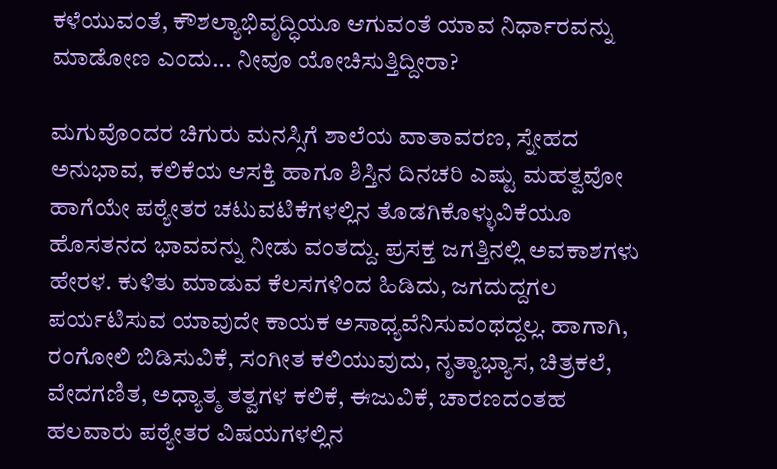ಕಳೆಯುವಂತೆ, ಕೌಶಲ್ಯಾಭಿವೃದ್ಧಿಯೂ ಆಗುವಂತೆ ಯಾವ ನಿರ್ಧಾರವನ್ನು ಮಾಡೋಣ ಎಂದು... ನೀವೂ ಯೋಚಿಸುತ್ತಿದ್ದೀರಾ?

ಮಗುವೊಂದರ ಚಿಗುರು ಮನಸ್ಸಿಗೆ ಶಾಲೆಯ ವಾತಾವರಣ, ಸ್ನೇಹದ ಅನುಭಾವ, ಕಲಿಕೆಯ ಆಸಕ್ತಿ ಹಾಗೂ ಶಿಸ್ತಿನ ದಿನಚರಿ ಎಷ್ಟು ಮಹತ್ವವೋ ಹಾಗೆಯೇ ಪಠ್ಯೇತರ ಚಟುವಟಿಕೆಗಳಲ್ಲಿನ ತೊಡಗಿಕೊಳ್ಳುವಿಕೆಯೂ ಹೊಸತನದ ಭಾವವನ್ನು ನೀಡು ವಂತದ್ದು. ಪ್ರಸಕ್ತ ಜಗತ್ತಿನಲ್ಲಿ ಅವಕಾಶಗಳು ಹೇರಳ. ಕುಳಿತು ಮಾಡುವ ಕೆಲಸಗಳಿಂದ ಹಿಡಿದು, ಜಗದುದ್ದಗಲ ಪರ್ಯಟಿಸುವ ಯಾವುದೇ ಕಾಯಕ ಅಸಾಧ್ಯವೆನಿಸುವಂಥದ್ದಲ್ಲ. ಹಾಗಾಗಿ, ರಂಗೋಲಿ ಬಿಡಿಸುವಿಕೆ, ಸಂಗೀತ ಕಲಿಯುವುದು, ನೃತ್ಯಾಭ್ಯಾಸ, ಚಿತ್ರಕಲೆ, ವೇದಗಣಿತ, ಅಧ್ಯಾತ್ಮ ತತ್ವಗಳ ಕಲಿಕೆ, ಈಜುವಿಕೆ, ಚಾರಣದಂತಹ ಹಲವಾರು ಪಠ್ಯೇತರ ವಿಷಯಗಳಲ್ಲಿನ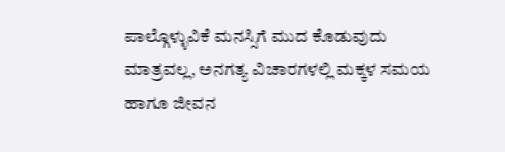ಪಾಲ್ಗೊಳ್ಳುವಿಕೆ ಮನಸ್ಸಿಗೆ ಮುದ ಕೊಡುವುದು ಮಾತ್ರವಲ್ಲ, ಅನಗತ್ಯ ವಿಚಾರಗಳಲ್ಲಿ ಮಕ್ಕಳ ಸಮಯ ಹಾಗೂ ಜೀವನ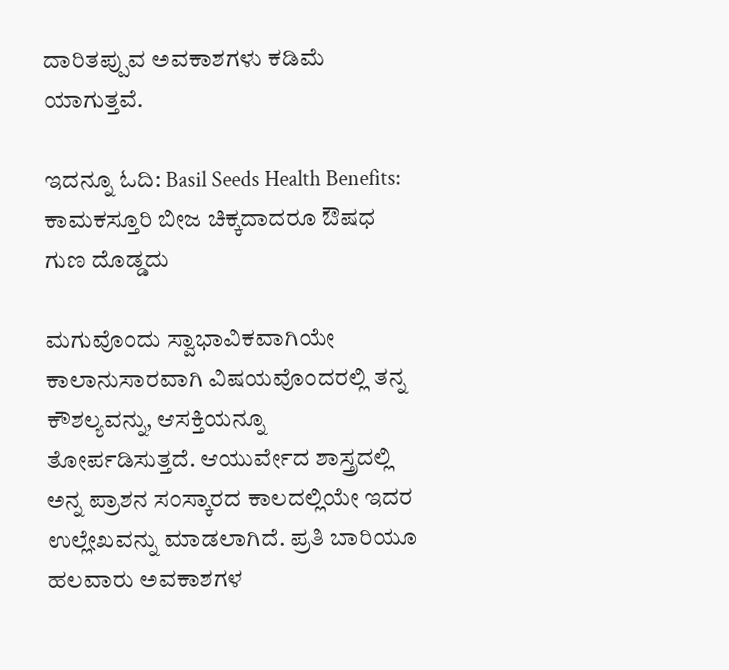ದಾರಿತಪ್ಪುವ ಅವಕಾಶಗಳು ಕಡಿಮೆ ಯಾಗುತ್ತವೆ.

ಇದನ್ನೂ ಓದಿ: Basil Seeds Health Benefits: ಕಾಮಕಸ್ತೂರಿ ಬೀಜ ಚಿಕ್ಕದಾದರೂ ಔಷಧ ಗುಣ ದೊಡ್ಡದು

ಮಗುವೊಂದು ಸ್ವಾಭಾವಿಕವಾಗಿಯೇ ಕಾಲಾನುಸಾರವಾಗಿ ವಿಷಯವೊಂದರಲ್ಲಿ ತನ್ನ ಕೌಶಲ್ಯವನ್ನು, ಆಸಕ್ತಿಯನ್ನೂ ತೋರ್ಪಡಿಸುತ್ತದೆ. ಆಯುರ್ವೇದ ಶಾಸ್ತ್ರದಲ್ಲಿ ಅನ್ನ ಪ್ರಾಶನ ಸಂಸ್ಕಾರದ ಕಾಲದಲ್ಲಿಯೇ ಇದರ ಉಲ್ಲೇಖವನ್ನು ಮಾಡಲಾಗಿದೆ. ಪ್ರತಿ ಬಾರಿಯೂ ಹಲವಾರು ಅವಕಾಶಗಳ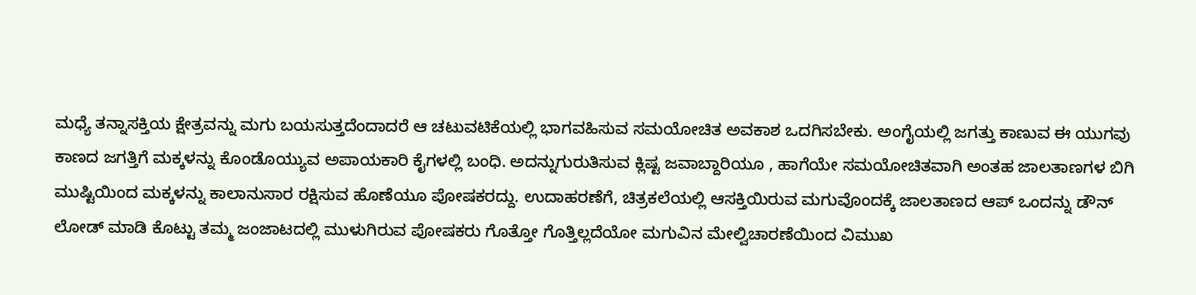ಮಧ್ಯೆ ತನ್ನಾಸಕ್ತಿಯ ಕ್ಷೇತ್ರವನ್ನು ಮಗು ಬಯಸುತ್ತದೆಂದಾದರೆ ಆ ಚಟುವಟಿಕೆಯಲ್ಲಿ ಭಾಗವಹಿಸುವ ಸಮಯೋಚಿತ ಅವಕಾಶ ಒದಗಿಸಬೇಕು. ಅಂಗೈಯಲ್ಲಿ ಜಗತ್ತು ಕಾಣುವ ಈ ಯುಗವು ಕಾಣದ ಜಗತ್ತಿಗೆ ಮಕ್ಕಳನ್ನು ಕೊಂಡೊಯ್ಯುವ ಅಪಾಯಕಾರಿ ಕೈಗಳಲ್ಲಿ ಬಂಧಿ. ಅದನ್ನುಗುರುತಿಸುವ ಕ್ಲಿಷ್ಟ ಜವಾಬ್ದಾರಿಯೂ , ಹಾಗೆಯೇ ಸಮಯೋಚಿತವಾಗಿ ಅಂತಹ ಜಾಲತಾಣಗಳ ಬಿಗಿ ಮುಷ್ಟಿಯಿಂದ ಮಕ್ಕಳನ್ನು ಕಾಲಾನುಸಾರ ರಕ್ಷಿಸುವ ಹೊಣೆಯೂ ಪೋಷಕರದ್ದು. ಉದಾಹರಣೆಗೆ, ಚಿತ್ರಕಲೆಯಲ್ಲಿ ಆಸಕ್ತಿಯಿರುವ ಮಗುವೊಂದಕ್ಕೆ ಜಾಲತಾಣದ ಆಪ್ ಒಂದನ್ನು ಡೌನ್ ಲೋಡ್ ಮಾಡಿ ಕೊಟ್ಟು ತಮ್ಮ ಜಂಜಾಟದಲ್ಲಿ ಮುಳುಗಿರುವ ಪೋಷಕರು ಗೊತ್ತೋ ಗೊತ್ತಿಲ್ಲದೆಯೋ ಮಗುವಿನ ಮೇಲ್ವಿಚಾರಣೆಯಿಂದ ವಿಮುಖ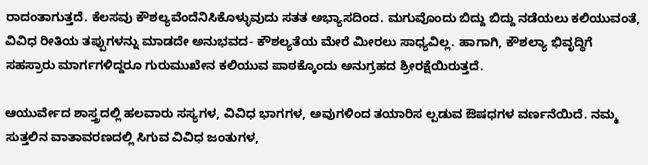ರಾದಂತಾಗುತ್ತದೆ. ಕೆಲಸವು ಕೌಶಲ್ಯವೆಂದೆನಿಸಿಕೊಳ್ಳುವುದು ಸತತ ಅಭ್ಯಾಸದಿಂದ. ಮಗುವೊಂದು ಬಿದ್ದು ಬಿದ್ದು ನಡೆಯಲು ಕಲಿಯುವಂತೆ, ವಿವಿಧ ರೀತಿಯ ತಪ್ಪುಗಳನ್ನು ಮಾಡದೇ ಅನುಭವದ- ಕೌಶಲ್ಯತೆಯ ಮೇರೆ ಮೀರಲು ಸಾಧ್ಯವಿಲ್ಲ. ಹಾಗಾಗಿ, ಕೌಶಲ್ಯಾ ಭಿವೃದ್ಧಿಗೆ ಸಹಸ್ರಾರು ಮಾರ್ಗಗಳಿದ್ದರೂ ಗುರುಮುಖೇನ ಕಲಿಯುವ ಪಾಠಕ್ಕೊಂದು ಅನುಗ್ರಹದ ಶ್ರೀರಕ್ಷೆಯಿರುತ್ತದೆ.

ಆಯುರ್ವೇದ ಶಾಸ್ತ್ರದಲ್ಲಿ ಹಲವಾರು ಸಸ್ಯಗಳ, ವಿವಿಧ ಭಾಗಗಳ, ಅವುಗಳಿಂದ ತಯಾರಿಸ ಲ್ಪಡುವ ಔಷಧಗಳ ವರ್ಣನೆಯಿದೆ. ನಮ್ಮ ಸುತ್ತಲಿನ ವಾತಾವರಣದಲ್ಲಿ ಸಿಗುವ ವಿವಿಧ ಜಂತುಗಳ,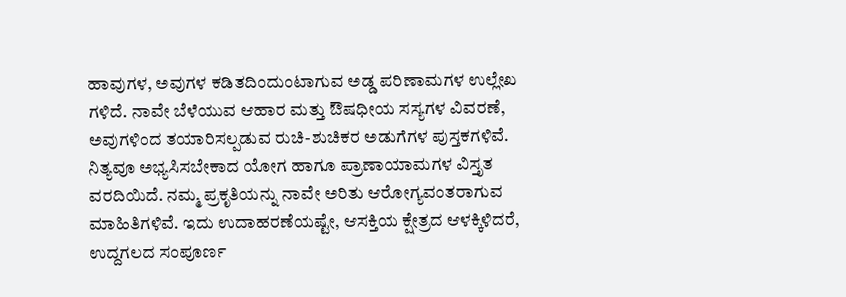ಹಾವುಗಳ, ಅವುಗಳ ಕಡಿತದಿಂದುಂಟಾಗುವ ಅಡ್ಡ ಪರಿಣಾಮಗಳ ಉಲ್ಲೇಖ ಗಳಿದೆ. ನಾವೇ ಬೆಳೆಯುವ ಆಹಾರ ಮತ್ತು ಔಷಧೀಯ ಸಸ್ಯಗಳ ವಿವರಣೆ, ಅವುಗಳಿಂದ ತಯಾರಿಸಲ್ಪಡುವ ರುಚಿ-ಶುಚಿಕರ ಅಡುಗೆಗಳ ಪುಸ್ತಕಗಳಿವೆ. ನಿತ್ಯವೂ ಅಭ್ಯಸಿಸಬೇಕಾದ ಯೋಗ ಹಾಗೂ ಪ್ರಾಣಾಯಾಮಗಳ ವಿಸ್ತೃತ ವರದಿಯಿದೆ. ನಮ್ಮ ಪ್ರಕೃತಿಯನ್ನು ನಾವೇ ಅರಿತು ಆರೋಗ್ಯವಂತರಾಗುವ ಮಾಹಿತಿಗಳಿವೆ. ಇದು ಉದಾಹರಣೆಯಷ್ಟೇ, ಆಸಕ್ತಿಯ ಕ್ಷೇತ್ರದ ಆಳಕ್ಕಿಳಿದರೆ, ಉದ್ದಗಲದ ಸಂಪೂರ್ಣ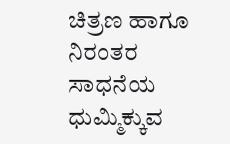ಚಿತ್ರಣ ಹಾಗೂ ನಿರಂತರ ಸಾಧನೆಯ ಧುಮ್ಮಿಕ್ಕುವ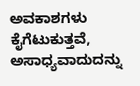ಅವಕಾಶಗಳು ಕೈಗೆಟುಕುತ್ತವೆ, ಅಸಾಧ್ಯವಾದುದನ್ನು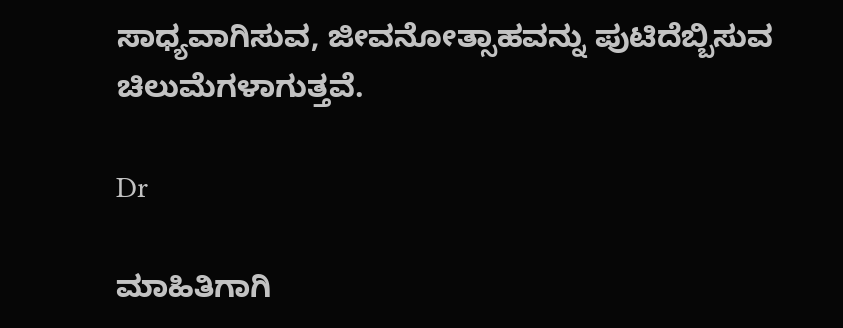ಸಾಧ್ಯವಾಗಿಸುವ, ಜೀವನೋತ್ಸಾಹವನ್ನು ಪುಟಿದೆಬ್ಬಿಸುವ ಚಿಲುಮೆಗಳಾಗುತ್ತವೆ.

Dr

ಮಾಹಿತಿಗಾಗಿ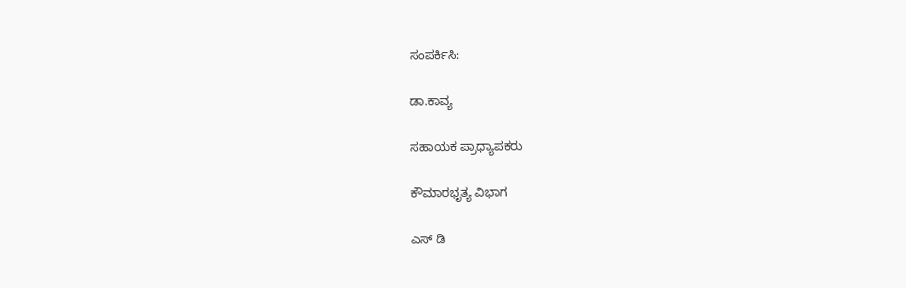ಸಂಪರ್ಕಿಸಿ:

ಡಾ.ಕಾವ್ಯ

ಸಹಾಯಕ ಪ್ರಾಧ್ಯಾಪಕರು

ಕೌಮಾರಭೃತ್ಯ ವಿಭಾಗ

ಎಸ್ ಡಿ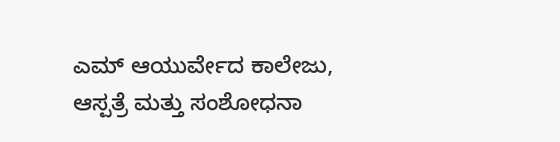ಎಮ್ ಆಯುರ್ವೇದ ಕಾಲೇಜು, ಆಸ್ಪತ್ರೆ‌ ಮತ್ತು ಸಂಶೋಧನಾ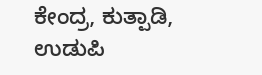ಕೇಂದ್ರ, ಕುತ್ಪಾಡಿ, ಉಡುಪಿ